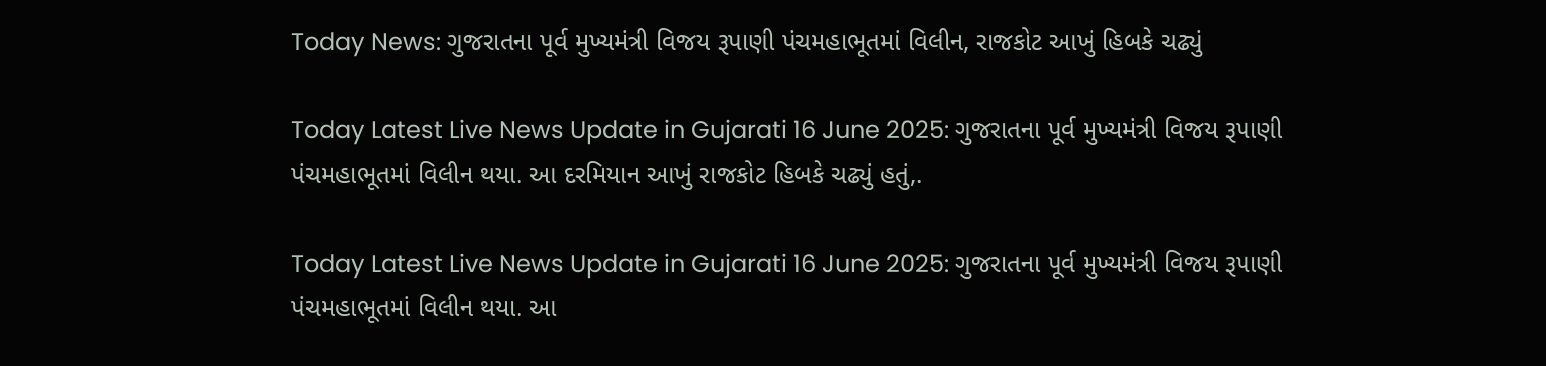Today News: ગુજરાતના પૂર્વ મુખ્યમંત્રી વિજય રૂપાણી પંચમહાભૂતમાં વિલીન, રાજકોટ આખું હિબકે ચઢ્યું

Today Latest Live News Update in Gujarati 16 June 2025: ગુજરાતના પૂર્વ મુખ્યમંત્રી વિજય રૂપાણી પંચમહાભૂતમાં વિલીન થયા. આ દરમિયાન આખું રાજકોટ હિબકે ચઢ્યું હતું,.

Today Latest Live News Update in Gujarati 16 June 2025: ગુજરાતના પૂર્વ મુખ્યમંત્રી વિજય રૂપાણી પંચમહાભૂતમાં વિલીન થયા. આ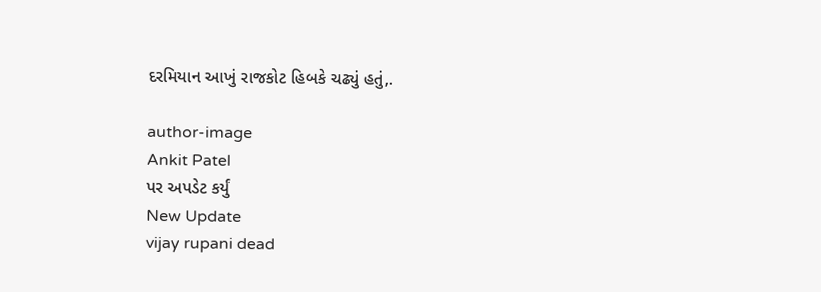દરમિયાન આખું રાજકોટ હિબકે ચઢ્યું હતું,.

author-image
Ankit Patel
પર અપડેટ કર્યું
New Update
vijay rupani dead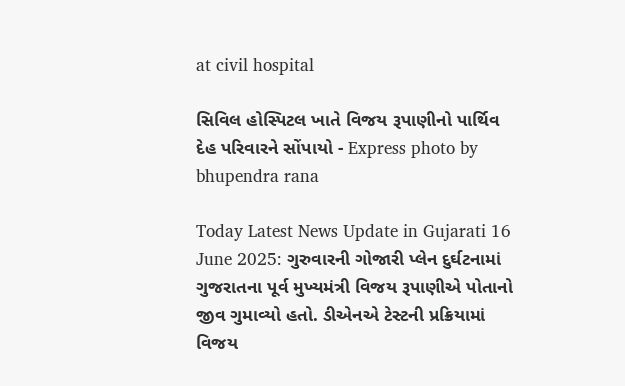at civil hospital

સિવિલ હોસ્પિટલ ખાતે વિજય રૂપાણીનો પાર્થિવ દેહ પરિવારને સોંપાયો - Express photo by bhupendra rana

Today Latest News Update in Gujarati 16 June 2025: ગુરુવારની ગોજારી પ્લેન દુર્ઘટનામાં ગુજરાતના પૂર્વ મુખ્યમંત્રી વિજય રૂપાણીએ પોતાનો જીવ ગુમાવ્યો હતો. ડીએનએ ટેસ્ટની પ્રક્રિયામાં વિજય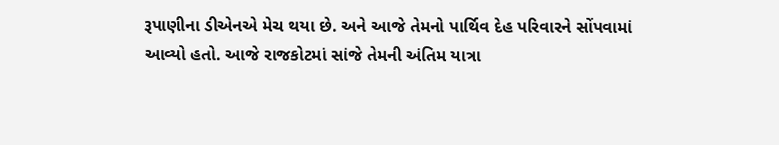રૂપાણીના ડીએનએ મેચ થયા છે. અને આજે તેમનો પાર્થિવ દેહ પરિવારને સોંપવામાં આવ્યો હતો. આજે રાજકોટમાં સાંજે તેમની અંતિમ યાત્રા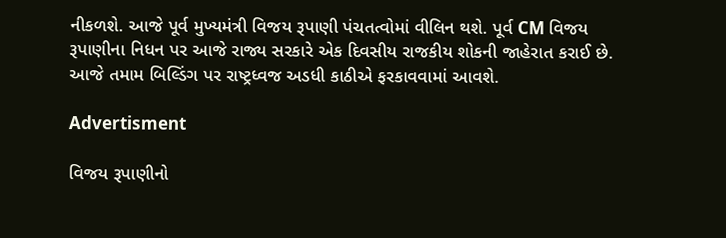નીકળશે. આજે પૂર્વ મુખ્યમંત્રી વિજય રૂપાણી પંચતત્વોમાં વીલિન થશે. પૂર્વ CM વિજય રૂપાણીના નિધન પર આજે રાજ્ય સરકારે એક દિવસીય રાજકીય શોકની જાહેરાત કરાઈ છે. આજે તમામ બિલ્ડિંગ પર રાષ્ટ્રધ્વજ અડધી કાઠીએ ફરકાવવામાં આવશે.

Advertisment

વિજય રૂપાણીનો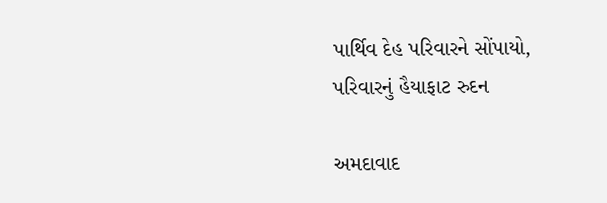પાર્થિવ દેહ પરિવારને સોંપાયો, પરિવારનું હૈયાફાટ રુદન

અમદાવાદ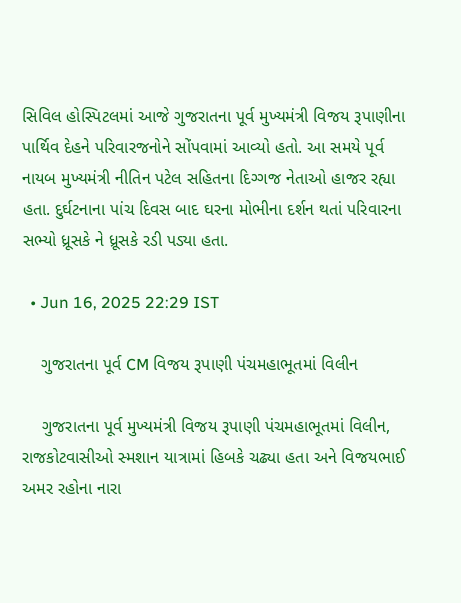સિવિલ હોસ્પિટલમાં આજે ગુજરાતના પૂર્વ મુખ્યમંત્રી વિજય રૂપાણીના પાર્થિવ દેહને પરિવારજનોને સોંપવામાં આવ્યો હતો. આ સમયે પૂર્વ નાયબ મુખ્યમંત્રી નીતિન પટેલ સહિતના દિગ્ગજ નેતાઓ હાજર રહ્યા હતા. દુર્ઘટનાના પાંચ દિવસ બાદ ઘરના મોભીના દર્શન થતાં પરિવારના સભ્યો ધ્રૂસકે ને ધ્રૂસકે રડી પડ્યા હતા.

  • Jun 16, 2025 22:29 IST

    ગુજરાતના પૂર્વ CM વિજય રૂપાણી પંચમહાભૂતમાં વિલીન

    ગુજરાતના પૂર્વ મુખ્યમંત્રી વિજય રૂપાણી પંચમહાભૂતમાં વિલીન, રાજકોટવાસીઓ સ્મશાન યાત્રામાં હિબકે ચઢ્યા હતા અને વિજયભાઈ અમર રહોના નારા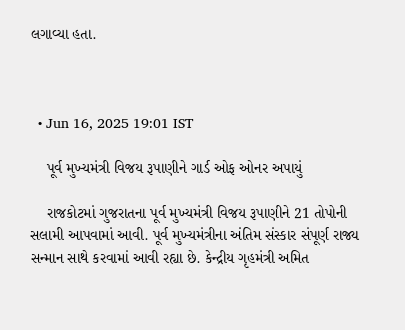લગાવ્યા હતા.



  • Jun 16, 2025 19:01 IST

    પૂર્વ મુખ્યમંત્રી વિજય રૂપાણીને ગાર્ડ ઓફ ઓનર અપાયું

    રાજકોટમાં ગુજરાતના પૂર્વ મુખ્યમંત્રી વિજય રૂપાણીને 21 તોપોની સલામી આપવામાં આવી. પૂર્વ મુખ્યમંત્રીના અંતિમ સંસ્કાર સંપૂર્ણ રાજ્ય સન્માન સાથે કરવામાં આવી રહ્યા છે. કેન્દ્રીય ગૃહમંત્રી અમિત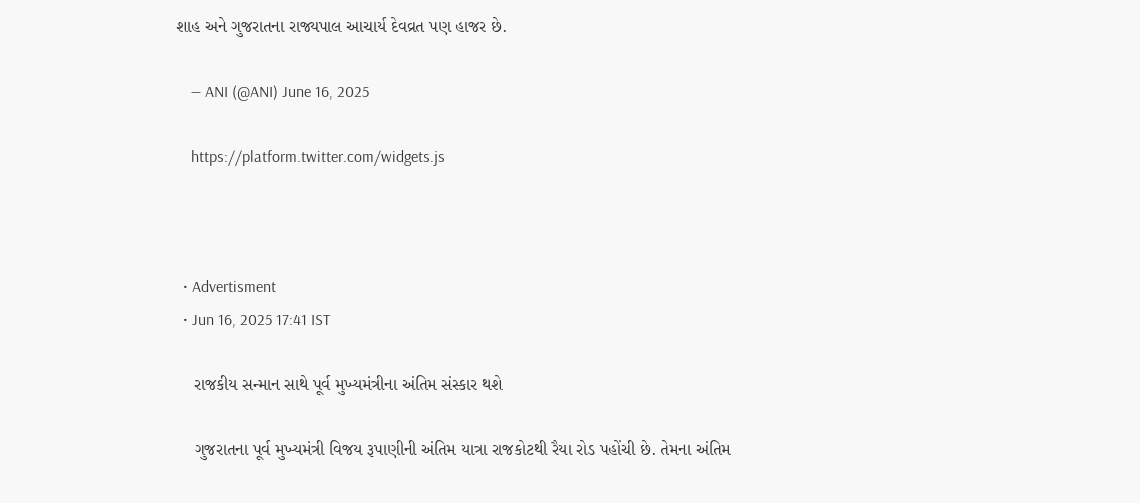શાહ અને ગુજરાતના રાજ્યપાલ આચાર્ય દેવવ્રત પણ હાજર છે.

    — ANI (@ANI) June 16, 2025

    https://platform.twitter.com/widgets.js



  • Advertisment
  • Jun 16, 2025 17:41 IST

    રાજકીય સન્માન સાથે પૂર્વ મુખ્યમંત્રીના અંતિમ સંસ્કાર થશે

    ગુજરાતના પૂર્વ મુખ્યમંત્રી વિજય રૂપાણીની અંતિમ યાત્રા રાજકોટથી રૈયા રોડ પહોંચી છે. તેમના અંતિમ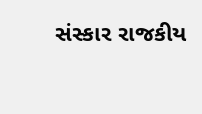સંસ્કાર રાજકીય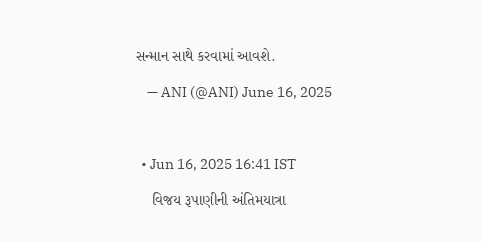સન્માન સાથે કરવામાં આવશે.

    — ANI (@ANI) June 16, 2025



  • Jun 16, 2025 16:41 IST

    વિજય રૂપાણીની અંતિમયાત્રા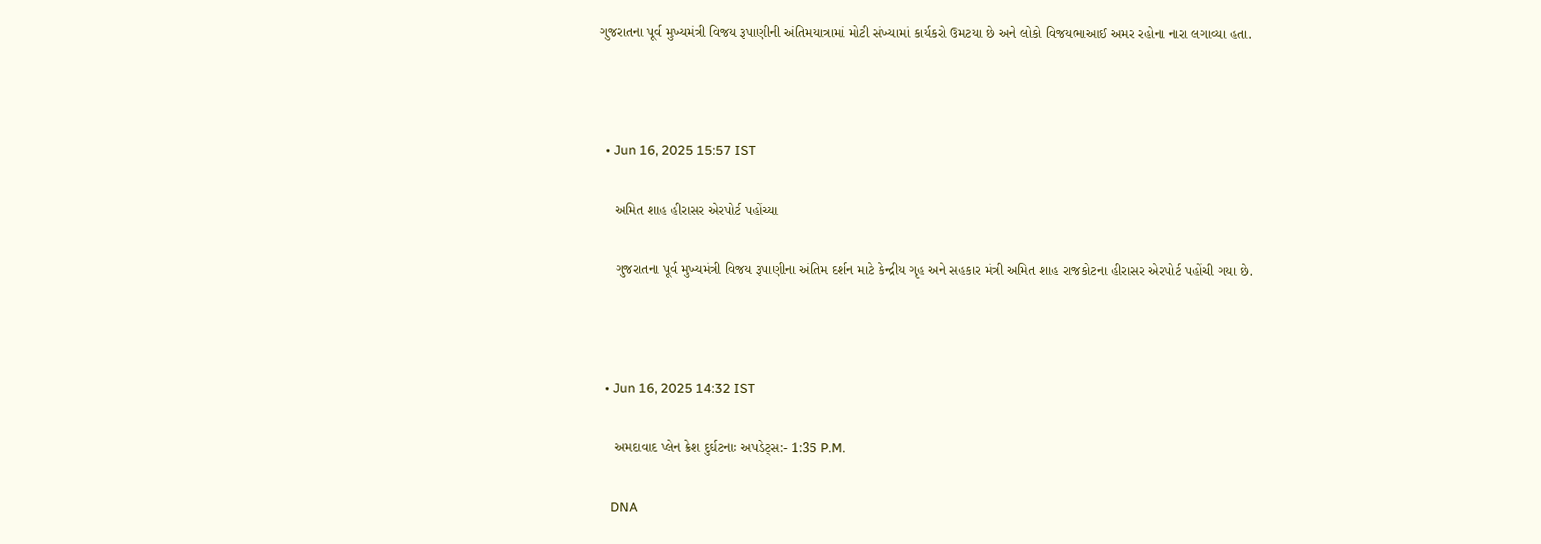ગુજરાતના પૂર્વ મુખ્યમંત્રી વિજય રૂપાણીની અંતિમયાત્રામાં મોટી સંખ્યામાં કાર્યકરો ઉમટયા છે અને લોકો વિજયભાઆઈ અમર રહોના નારા લગાવ્યા હતા.



  • Jun 16, 2025 15:57 IST

    અમિત શાહ હીરાસર એરપોર્ટ પહોંચ્યા

    ગુજરાતના પૂર્વ મુખ્યમંત્રી વિજય રૂપાણીના અંતિમ દર્શન માટે કેન્દ્રીય ગૃહ અને સહકાર મંત્રી અમિત શાહ રાજકોટના હીરાસર એરપોર્ટ પહોંચી ગયા છે.



  • Jun 16, 2025 14:32 IST

    અમદાવાદ પ્લેન ક્રેશ દુર્ઘટનાઃ અપડેટ્સ:- 1:35 P.M.

    DNA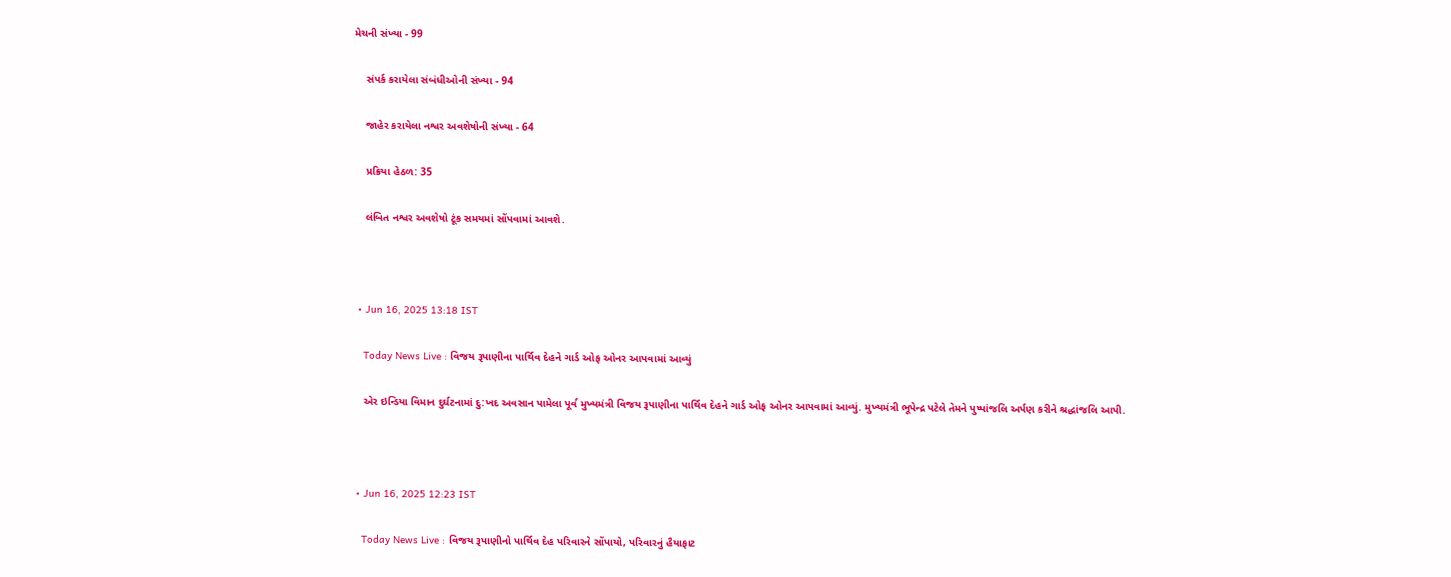મેચની સંખ્યા - 99

    સંપર્ક કરાયેલા સંબંધીઓની સંખ્યા - 94

    જાહેર કરાયેલા નશ્વર અવશેષોની સંખ્યા - 64

    પ્રક્રિયા હેઠળ: 35

    લંબિત નશ્વર અવશેષો ટૂંક સમયમાં સોંપવામાં આવશે.



  • Jun 16, 2025 13:18 IST

    Today News Live : વિજય રૂપાણીના પાર્થિવ દેહને ગાર્ડ ઓફ ઓનર આપવામાં આવ્યું

    એર ઇન્ડિયા વિમાન દુર્ઘટનામાં દુ:ખદ અવસાન પામેલા પૂર્વ મુખ્યમંત્રી વિજય રૂપાણીના પાર્થિવ દેહને ગાર્ડ ઓફ ઓનર આપવામાં આવ્યું. મુખ્યમંત્રી ભૂપેન્દ્ર પટેલે તેમને પુષ્પાંજલિ અર્પણ કરીને શ્રદ્ધાંજલિ આપી.



  • Jun 16, 2025 12:23 IST

    Today News Live : વિજય રૂપાણીનો પાર્થિવ દેહ પરિવારને સોંપાયો, પરિવારનું હૈયાફાટ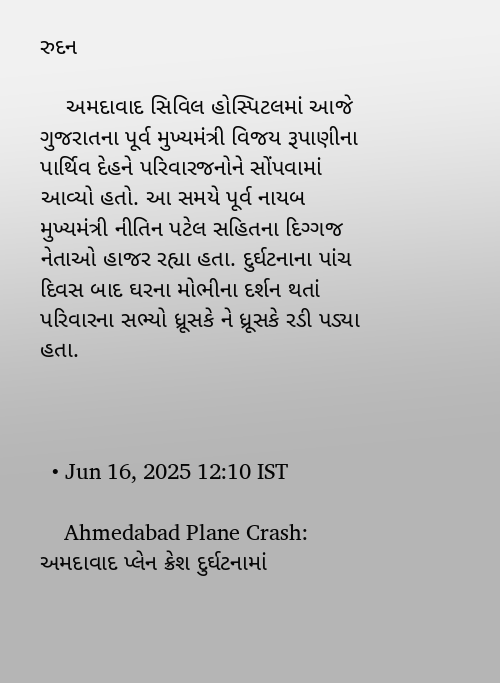રુદન

    અમદાવાદ સિવિલ હોસ્પિટલમાં આજે ગુજરાતના પૂર્વ મુખ્યમંત્રી વિજય રૂપાણીના પાર્થિવ દેહને પરિવારજનોને સોંપવામાં આવ્યો હતો. આ સમયે પૂર્વ નાયબ મુખ્યમંત્રી નીતિન પટેલ સહિતના દિગ્ગજ નેતાઓ હાજર રહ્યા હતા. દુર્ઘટનાના પાંચ દિવસ બાદ ઘરના મોભીના દર્શન થતાં પરિવારના સભ્યો ધ્રૂસકે ને ધ્રૂસકે રડી પડ્યા હતા.



  • Jun 16, 2025 12:10 IST

    Ahmedabad Plane Crash: અમદાવાદ પ્લેન ક્રેશ દુર્ઘટનામાં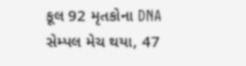કૂલ 92 મૃતકોના DNA સેમ્પલ મેચ થયા, 47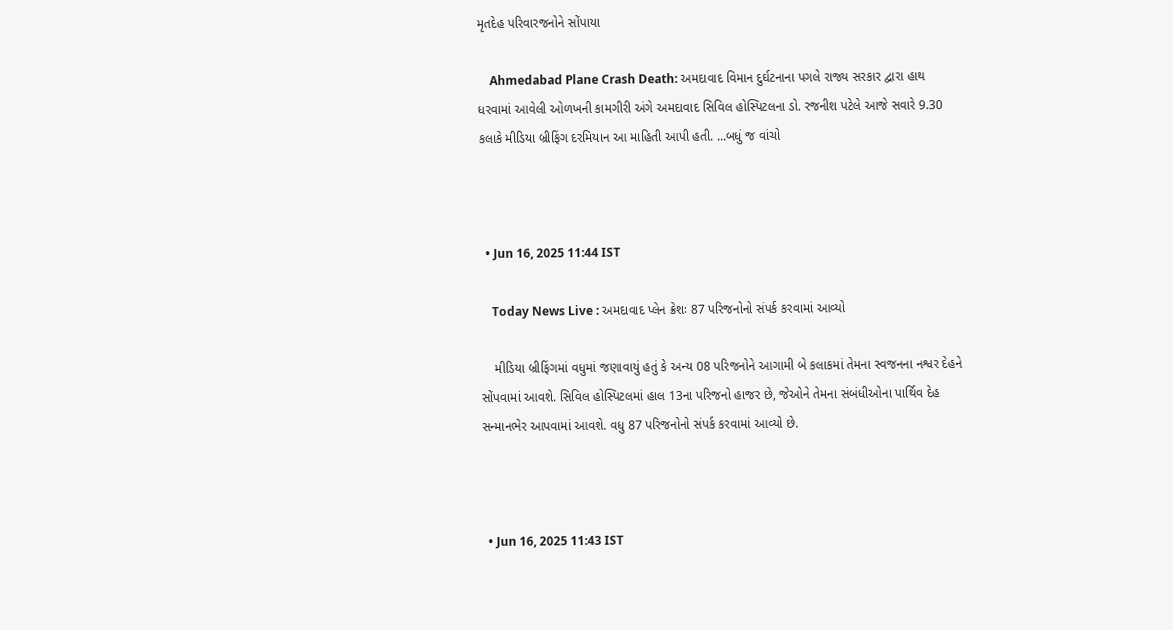મૃતદેહ પરિવારજનોને સોંપાયા

    Ahmedabad Plane Crash Death: અમદાવાદ વિમાન દુર્ઘટનાના પગલે રાજ્ય સરકાર દ્વારા હાથ ધરવામાં આવેલી ઓળખની કામગીરી અંગે અમદાવાદ સિવિલ હોસ્પિટલના ડો. રજનીશ પટેલે આજે સવારે 9.30 કલાકે મીડિયા બ્રીફિંગ દરમિયાન આ માહિતી આપી હતી. ...બધું જ વાંચો



  • Jun 16, 2025 11:44 IST

    Today News Live : અમદાવાદ પ્લેન ક્રેશઃ 87 પરિજનોનો સંપર્ક કરવામાં આવ્યો

    મીડિયા બ્રીફિંગમાં વધુમાં જણાવાયું હતું કે અન્ય 08 પરિજનોને આગામી બે કલાકમાં તેમના સ્વજનના નશ્વર દેહને સોંપવામાં આવશે. સિવિલ હોસ્પિટલમાં હાલ 13ના પરિજનો હાજર છે, જેઓને તેમના સંબંધીઓના પાર્થિવ દેહ સન્માનભેર આપવામાં આવશે. વધુ 87 પરિજનોનો સંપર્ક કરવામાં આવ્યો છે.



  • Jun 16, 2025 11:43 IST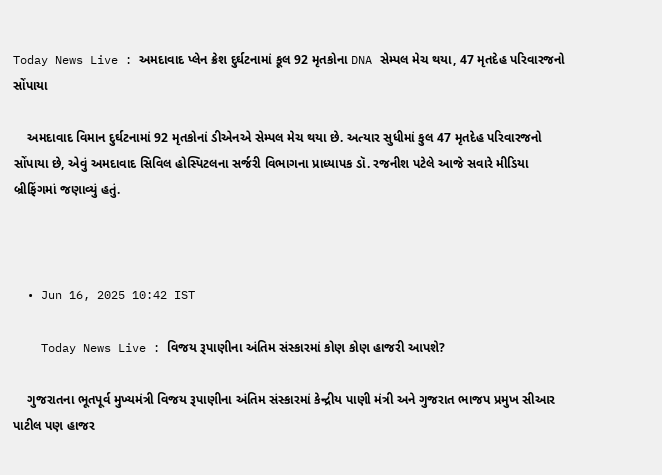Today News Live : અમદાવાદ પ્લેન ક્રેશ દુર્ઘટનામાં કૂલ 92 મૃતકોના DNA સેમ્પલ મેચ થયા, 47 મૃતદેહ પરિવારજનો સોંપાયા

    અમદાવાદ વિમાન દુર્ઘટનામાં 92 મૃતકોનાં ડીએનએ સેમ્પલ મેચ થયા છે. અત્યાર સુધીમાં કુલ 47 મૃતદેહ પરિવારજનો સોંપાયા છે, એવું અમદાવાદ સિવિલ હોસ્પિટલના સર્જરી વિભાગના પ્રાધ્યાપક ડૉ. રજનીશ પટેલે આજે સવારે મીડિયા બ્રીફિંગમાં જણાવ્યું હતું.



  • Jun 16, 2025 10:42 IST

    Today News Live : વિજય રૂપાણીના અંતિમ સંસ્કારમાં કોણ કોણ હાજરી આપશે?

    ગુજરાતના ભૂતપૂર્વ મુખ્યમંત્રી વિજય રૂપાણીના અંતિમ સંસ્કારમાં કેન્દ્રીય પાણી મંત્રી અને ગુજરાત ભાજપ પ્રમુખ સીઆર પાટીલ પણ હાજર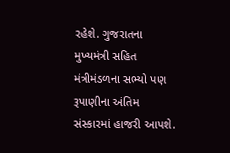રહેશે. ગુજરાતના મુખ્યમંત્રી સહિત મંત્રીમંડળના સભ્યો પણ રૂપાણીના અંતિમ સંસ્કારમાં હાજરી આપશે.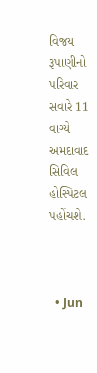વિજય રૂપાણીનો પરિવાર સવારે 11 વાગ્યે અમદાવાદ સિવિલ હોસ્પિટલ પહોંચશે.



  • Jun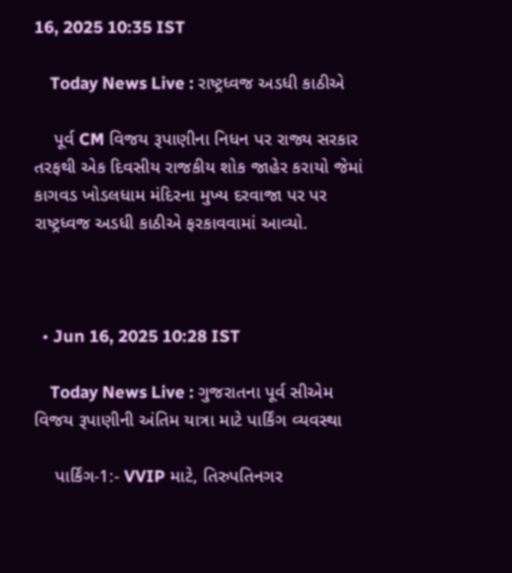16, 2025 10:35 IST

    Today News Live : રાષ્ટ્રધ્વજ અડધી કાઠીએ

    પૂર્વ CM વિજય રૂપાણીના નિધન પર રાજ્ય સરકાર તરફથી એક દિવસીય રાજકીય શોક જાહેર કરાયો જેમાં કાગવડ ખોડલધામ મંદિરના મુખ્ય દરવાજા પર પર રાષ્ટ્રધ્વજ અડધી કાઠીએ ફરકાવવામાં આવ્યો.



  • Jun 16, 2025 10:28 IST

    Today News Live : ગુજરાતના પૂર્વ સીએમ વિજય રૂપાણીની અંતિમ યાત્રા માટે પાર્કિંગ વ્યવસ્થા

    પાર્કિંગ-1:- VVIP માટે, તિરુપતિનગર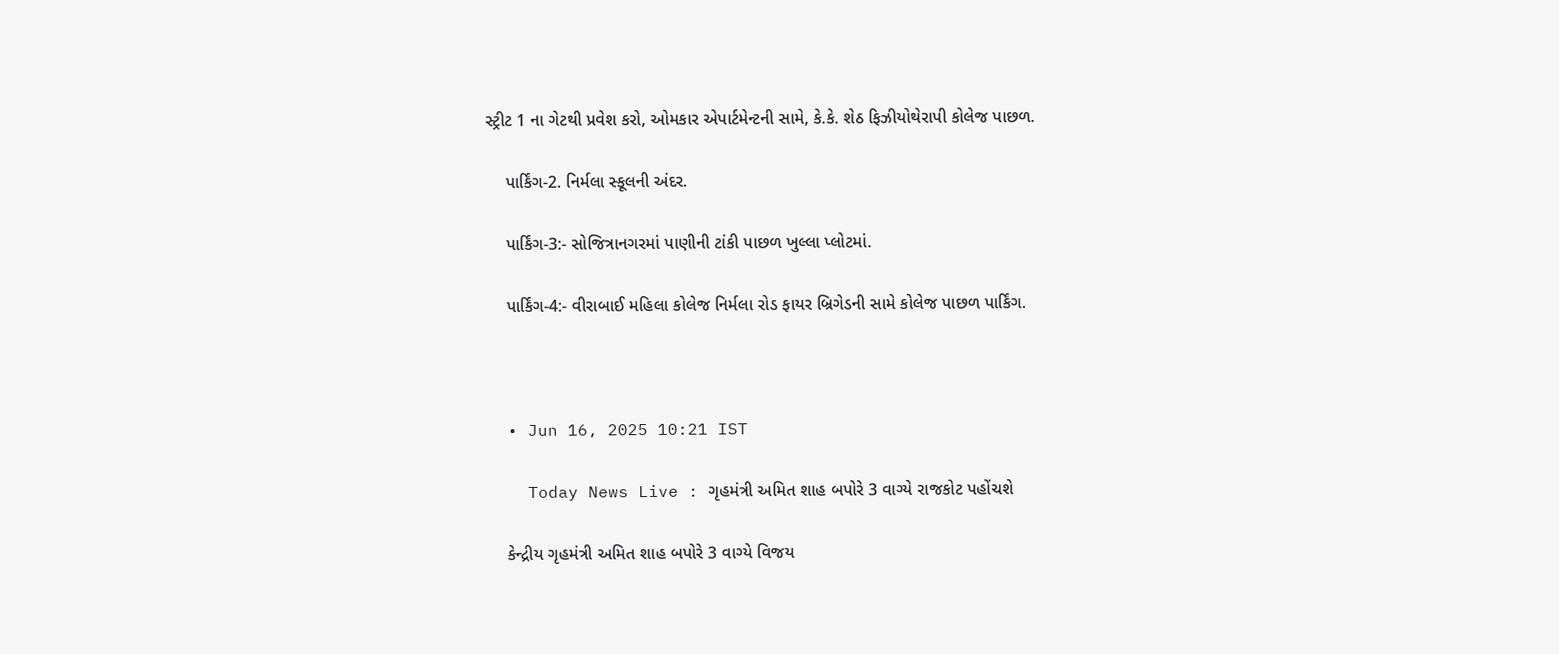સ્ટ્રીટ 1 ના ગેટથી પ્રવેશ કરો, ઓમકાર એપાર્ટમેન્ટની સામે, કે.કે. શેઠ ફિઝીયોથેરાપી કોલેજ પાછળ.

    પાર્કિંગ-2. નિર્મલા સ્કૂલની અંદર.

    પાર્કિંગ-3:- સોજિત્રાનગરમાં પાણીની ટાંકી પાછળ ખુલ્લા પ્લોટમાં.

    પાર્કિંગ-4:- વીરાબાઈ મહિલા કોલેજ નિર્મલા રોડ ફાયર બ્રિગેડની સામે કોલેજ પાછળ પાર્કિંગ.



  • Jun 16, 2025 10:21 IST

    Today News Live : ગૃહમંત્રી અમિત શાહ બપોરે 3 વાગ્યે રાજકોટ પહોંચશે

    કેન્દ્રીય ગૃહમંત્રી અમિત શાહ બપોરે 3 વાગ્યે વિજય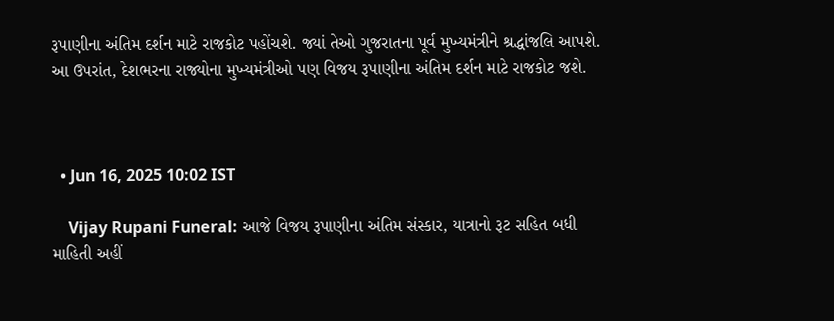રૂપાણીના અંતિમ દર્શન માટે રાજકોટ પહોંચશે. જ્યાં તેઓ ગુજરાતના પૂર્વ મુખ્યમંત્રીને શ્રદ્ધાંજલિ આપશે. આ ઉપરાંત, દેશભરના રાજ્યોના મુખ્યમંત્રીઓ પણ વિજય રૂપાણીના અંતિમ દર્શન માટે રાજકોટ જશે.



  • Jun 16, 2025 10:02 IST

    Vijay Rupani Funeral: આજે વિજય રૂપાણીના અંતિમ સંસ્કાર, યાત્રાનો રૂટ સહિત બધી માહિતી અહીં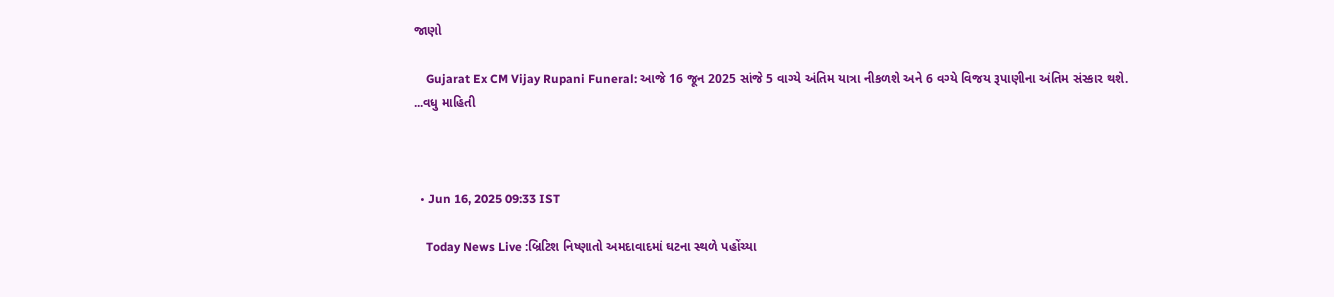જાણો

    Gujarat Ex CM Vijay Rupani Funeral: આજે 16 જૂન 2025 સાંજે 5 વાગ્યે અંતિમ યાત્રા નીકળશે અને 6 વગ્યે વિજય રૂપાણીના અંતિમ સંસ્કાર થશે. ...વધુ માહિતી



  • Jun 16, 2025 09:33 IST

    Today News Live :બ્રિટિશ નિષ્ણાતો અમદાવાદમાં ઘટના સ્થળે પહોંચ્યા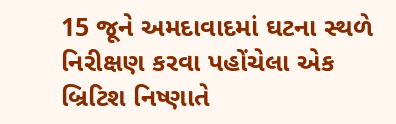15 જૂને અમદાવાદમાં ઘટના સ્થળે નિરીક્ષણ કરવા પહોંચેલા એક બ્રિટિશ નિષ્ણાતે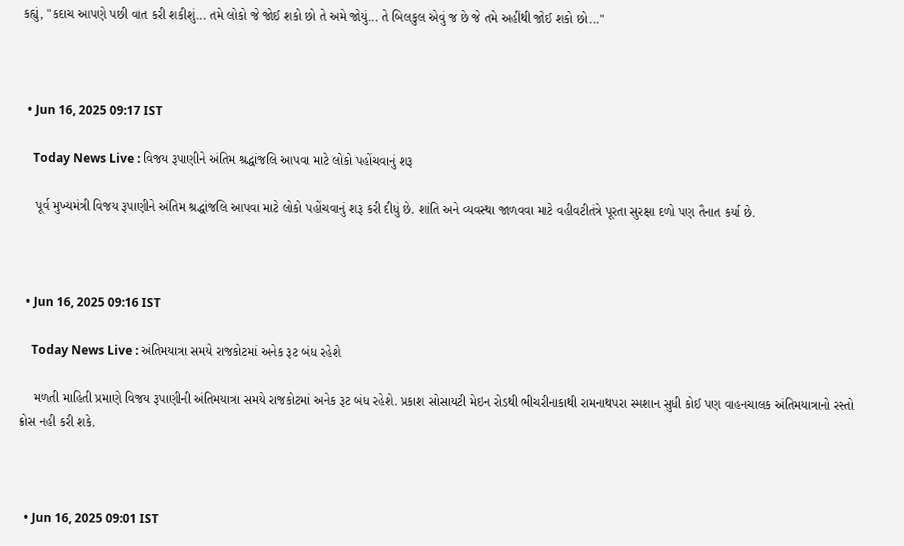કહ્યું, "કદાચ આપણે પછી વાત કરી શકીશું... તમે લોકો જે જોઈ શકો છો તે અમે જોયું... તે બિલકુલ એવું જ છે જે તમે અહીંથી જોઈ શકો છો..."



  • Jun 16, 2025 09:17 IST

    Today News Live : વિજય રૂપાણીને અંતિમ શ્રદ્ધાંજલિ આપવા માટે લોકો પહોંચવાનું શરૂ

    પૂર્વ મુખ્યમંત્રી વિજય રૂપાણીને અંતિમ શ્રદ્ધાંજલિ આપવા માટે લોકો પહોંચવાનું શરૂ કરી દીધું છે. શાંતિ અને વ્યવસ્થા જાળવવા માટે વહીવટીતંત્રે પૂરતા સુરક્ષા દળો પણ તૈનાત કર્યા છે.



  • Jun 16, 2025 09:16 IST

    Today News Live : અંતિમયાત્રા સમયે રાજકોટમાં અનેક રૂટ બંધ રહેશે

    મળતી માહિતી પ્રમાણે વિજય રૂપાણીની અંતિમયાત્રા સમયે રાજકોટમાં અનેક રૂટ બંધ રહેશે. પ્રકાશ સોસાયટી મેઇન રોડથી ભીચરીનાકાથી રામનાથપરા સ્મશાન સુધી કોઈ પણ વાહનચાલક અંતિમયાત્રાનો રસ્તો ક્રોસ નહી કરી શકે.



  • Jun 16, 2025 09:01 IST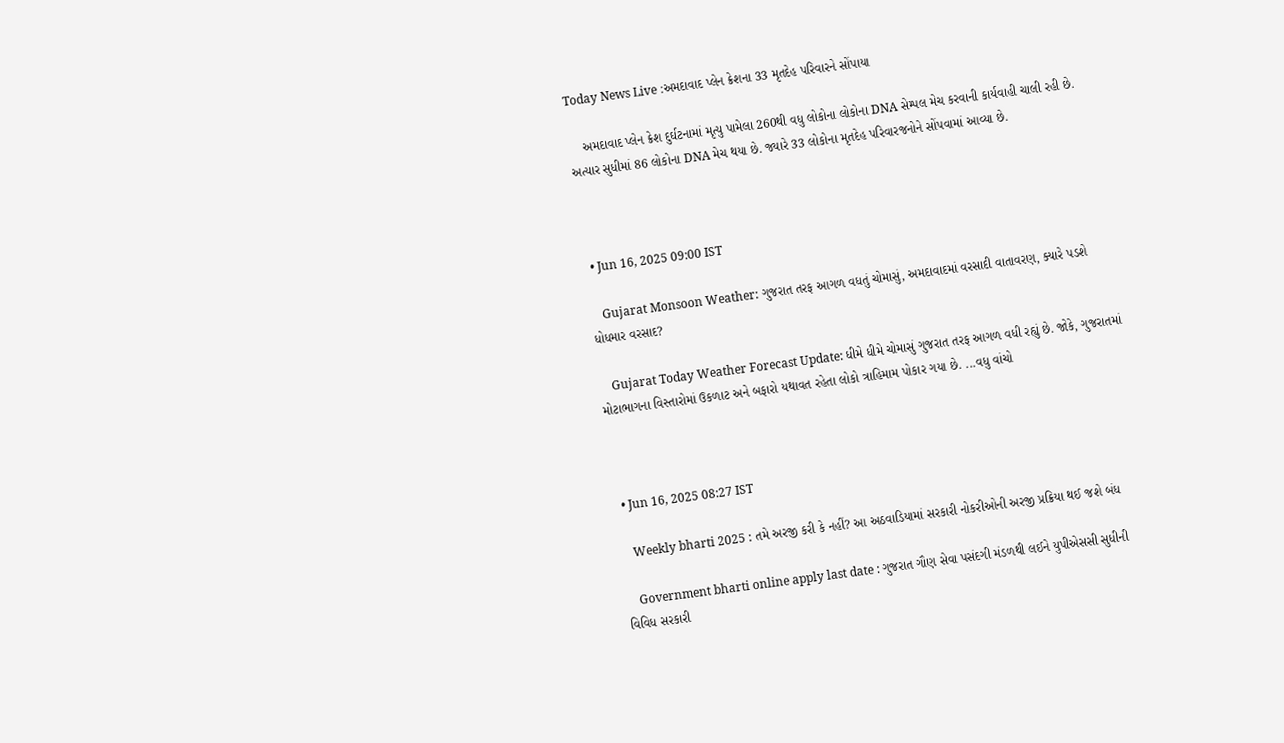Today News Live :અમદાવાદ પ્લેન ક્રેશના 33 મૃતદેહ પરિવારને સોંપાયા

    અમદાવાદ પ્લેન ક્રેશ દુર્ઘટનામાં મૃત્યુ પામેલા 260થી વધુ લોકોના લોકોના DNA સેમ્પલ મેચ કરવાની કાર્યવાહી ચાલી રહી છે. અત્યાર સુધીમાં 86 લોકોના DNA મેચ થયા છે. જ્યારે 33 લોકોના મૃતદેહ પરિવારજનોને સોંપવામાં આવ્યા છે.



  • Jun 16, 2025 09:00 IST

    Gujarat Monsoon Weather: ગુજરાત તરફ આગળ વધતું ચોમાસું, અમદાવાદમાં વરસાદી વાતાવરણ, ક્યારે પડશે ધોધમાર વરસાદ?

    Gujarat Today Weather Forecast Update: ધીમે ધીમે ચોમાસું ગુજરાત તરફ આગળ વધી રહ્યું છે. જોકે, ગુજરાતમાં મોટાભાગના વિસ્તારોમાં ઉકળાટ અને બફારો યથાવત રહેતા લોકો ત્રાહિમામ પોકાર ગયા છે. ...વધુ વાંચો



  • Jun 16, 2025 08:27 IST

    Weekly bharti 2025 : તમે અરજી કરી કે નહીં? આ અઠવાડિયામાં સરકારી નોકરીઓની અરજી પ્રક્રિયા થઈ જશે બંધ

    Government bharti online apply last date : ગુજરાત ગૌણ સેવા પસંદગી મંડળથી લઈને યુપીએસસી સુધીની વિવિધ સરકારી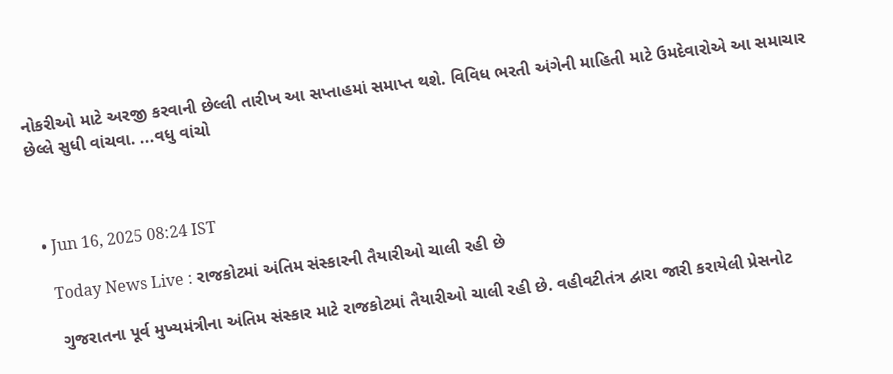નોકરીઓ માટે અરજી કરવાની છેલ્લી તારીખ આ સપ્તાહમાં સમાપ્ત થશે. વિવિધ ભરતી અંગેની માહિતી માટે ઉમદેવારોએ આ સમાચાર છેલ્લે સુધી વાંચવા. ...વધુ વાંચો



  • Jun 16, 2025 08:24 IST

    Today News Live : રાજકોટમાં અંતિમ સંસ્કારની તૈયારીઓ ચાલી રહી છે

    ગુજરાતના પૂર્વ મુખ્યમંત્રીના અંતિમ સંસ્કાર માટે રાજકોટમાં તૈયારીઓ ચાલી રહી છે. વહીવટીતંત્ર દ્વારા જારી કરાયેલી પ્રેસનોટ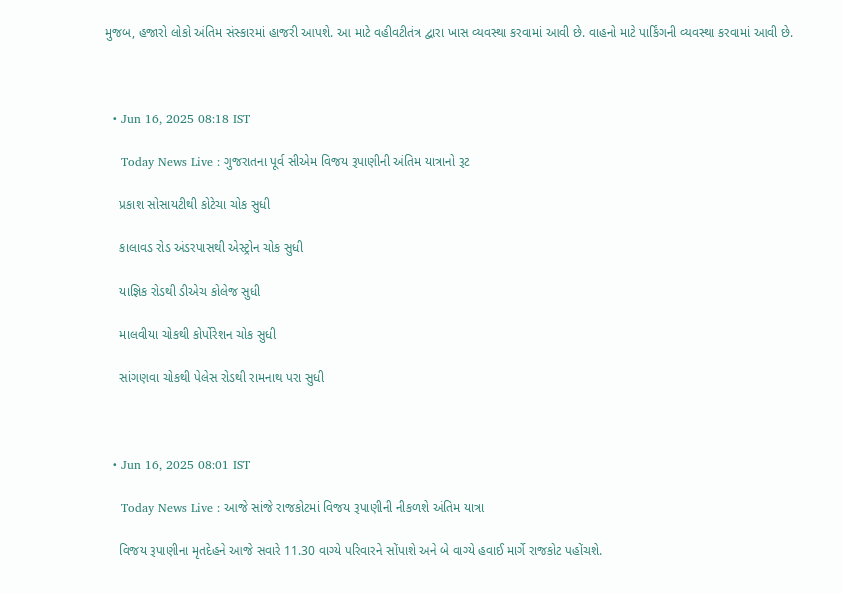મુજબ, હજારો લોકો અંતિમ સંસ્કારમાં હાજરી આપશે. આ માટે વહીવટીતંત્ર દ્વારા ખાસ વ્યવસ્થા કરવામાં આવી છે. વાહનો માટે પાર્કિંગની વ્યવસ્થા કરવામાં આવી છે.



  • Jun 16, 2025 08:18 IST

    Today News Live : ગુજરાતના પૂર્વ સીએમ વિજય રૂપાણીની અંતિમ યાત્રાનો રૂટ

    પ્રકાશ સોસાયટીથી કોટેચા ચોક સુધી

    કાલાવડ રોડ અંડરપાસથી એસ્ટ્રોન ચોક સુધી

    યાજ્ઞિક રોડથી ડીએચ કોલેજ સુધી

    માલવીયા ચોકથી કોર્પોરેશન ચોક સુધી

    સાંગણવા ચોકથી પેલેસ રોડથી રામનાથ પરા સુધી



  • Jun 16, 2025 08:01 IST

    Today News Live : આજે સાંજે રાજકોટમાં વિજય રૂપાણીની નીકળશે અંતિમ યાત્રા

    વિજય રૂપાણીના મૃતદેહને આજે સવારે 11.30 વાગ્યે પરિવારને સોંપાશે અને બે વાગ્યે હવાઈ માર્ગે રાજકોટ પહોંચશે.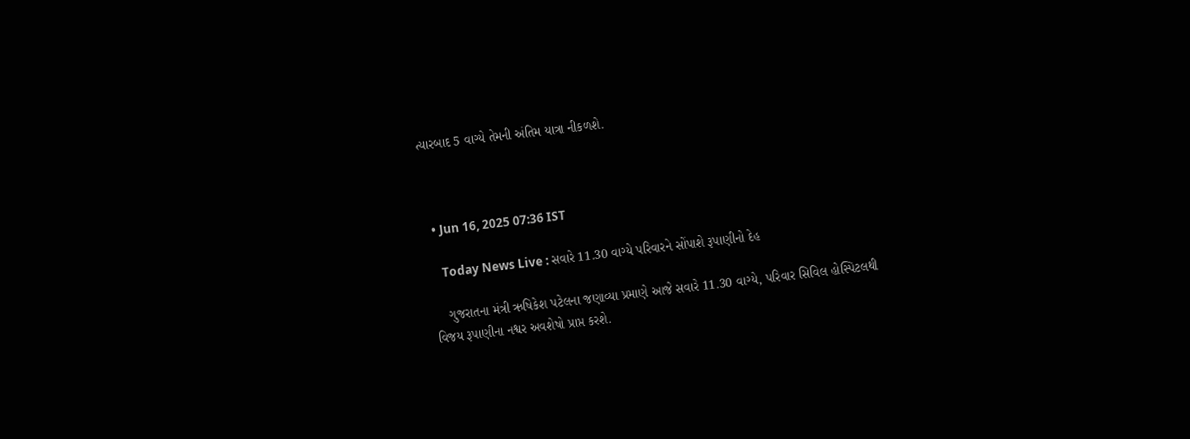ત્યારબાદ 5 વાગ્યે તેમની અંતિમ યાત્રા નીકળશે.



  • Jun 16, 2025 07:36 IST

    Today News Live : સવારે 11.30 વાગ્યે પરિવારને સોંપાશે રૂપાણીનો દેહ

    ગુજરાતના મંત્રી ઋષિકેશ પટેલના જણાવ્યા પ્રમાણે આજે સવારે 11.30 વાગ્યે, પરિવાર સિવિલ હોસ્પિટલથી વિજય રૂપાણીના નશ્વર અવશેષો પ્રાપ્ત કરશે.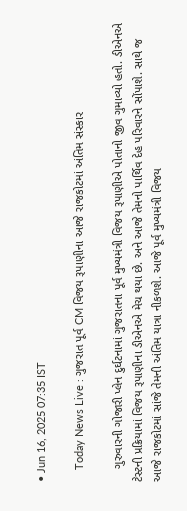• Jun 16, 2025 07:35 IST

    Today News Live : ગુજરાત પૂર્વ CM વિજય રૂપાણીના આજે રાજકોટમાં અંતિમ સંસ્કાર

    ગુરુવારની ગોજારી પ્લેન દુર્ઘટનામાં ગુજરાતના પૂર્વ મુખ્યમંત્રી વિજય રૂપાણીએ પોતાનો જીવ ગુમાવ્યો હતો. ડીએનએ ટેસ્ટની પ્રક્રિયામાં વિજય રૂપાણીના ડીએનએ મેચ થયા છે. અને આજે તેમનો પાર્થિવ દેહ પરિવારને સોંપાશે. સાથે જ આજે રાજકોટમાં સાંજે તેમની અંતિમ યાત્રા નીકળશે. આજે પૂર્વ મુખ્યમંત્રી વિજય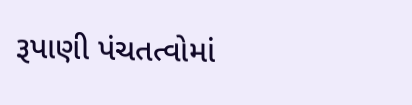રૂપાણી પંચતત્વોમાં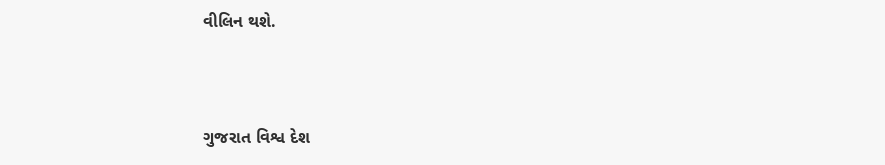વીલિન થશે.



ગુજરાત વિશ્વ દેશ